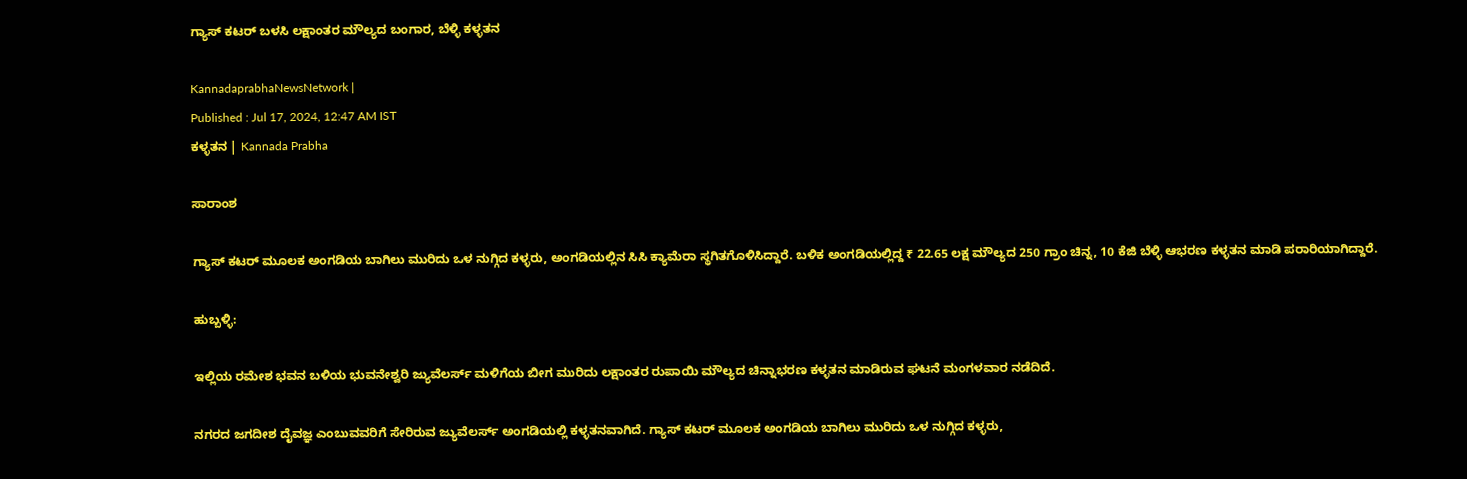ಗ್ಯಾಸ್‌ ಕಟರ್‌ ಬಳಸಿ ಲಕ್ಷಾಂತರ ಮೌಲ್ಯದ ಬಂಗಾರ, ಬೆಳ್ಳಿ ಕಳ್ಳತನ

KannadaprabhaNewsNetwork |
Published : Jul 17, 2024, 12:47 AM IST
ಕಳ್ಳತನ | Kannada Prabha

ಸಾರಾಂಶ

ಗ್ಯಾಸ್‌ ಕಟರ್‌ ಮೂಲಕ ಅಂಗಡಿಯ ಬಾಗಿಲು ಮುರಿದು ಒಳ ನುಗ್ಗಿದ ಕಳ್ಳರು, ಅಂಗಡಿಯಲ್ಲಿನ ಸಿಸಿ ಕ್ಯಾಮೆರಾ ಸ್ಥಗಿತಗೊಳಿಸಿದ್ದಾರೆ. ಬಳಿಕ ಅಂಗಡಿಯಲ್ಲಿದ್ದ ₹ 22.65 ಲಕ್ಷ ಮೌಲ್ಯದ 250 ಗ್ರಾಂ ಚಿನ್ನ, 10 ಕೆಜಿ ಬೆಳ್ಳಿ ಆಭರಣ ಕಳ್ಳತನ ಮಾಡಿ ಪರಾರಿಯಾಗಿದ್ದಾರೆ.

ಹುಬ್ಬಳ್ಳಿ:

ಇಲ್ಲಿಯ ರಮೇಶ ಭವನ ಬಳಿಯ ಭುವನೇಶ್ವರಿ ಜ್ಯುವೆಲರ್ಸ್‌ ಮಳಿಗೆಯ ಬೀಗ ಮುರಿದು ಲಕ್ಷಾಂತರ ರುಪಾಯಿ ಮೌಲ್ಯದ ಚಿನ್ನಾಭರಣ ಕಳ್ಳತನ ಮಾಡಿರುವ ಘಟನೆ ಮಂಗಳವಾರ ನಡೆದಿದೆ.

ನಗರದ ಜಗದೀಶ ದೈವಜ್ಞ ಎಂಬುವವರಿಗೆ ಸೇರಿರುವ ಜ್ಯುವೆಲರ್ಸ್‌ ಅಂಗಡಿಯಲ್ಲಿ ಕಳ್ಳತನವಾಗಿದೆ. ಗ್ಯಾಸ್‌ ಕಟರ್‌ ಮೂಲಕ ಅಂಗಡಿಯ ಬಾಗಿಲು ಮುರಿದು ಒಳ ನುಗ್ಗಿದ ಕಳ್ಳರು,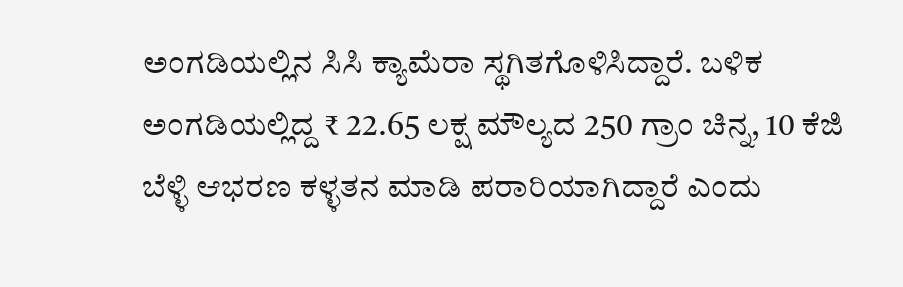ಅಂಗಡಿಯಲ್ಲಿನ ಸಿಸಿ ಕ್ಯಾಮೆರಾ ಸ್ಥಗಿತಗೊಳಿಸಿದ್ದಾರೆ. ಬಳಿಕ ಅಂಗಡಿಯಲ್ಲಿದ್ದ ₹ 22.65 ಲಕ್ಷ ಮೌಲ್ಯದ 250 ಗ್ರಾಂ ಚಿನ್ನ, 10 ಕೆಜಿ ಬೆಳ್ಳಿ ಆಭರಣ ಕಳ್ಳತನ ಮಾಡಿ ಪರಾರಿಯಾಗಿದ್ದಾರೆ ಎಂದು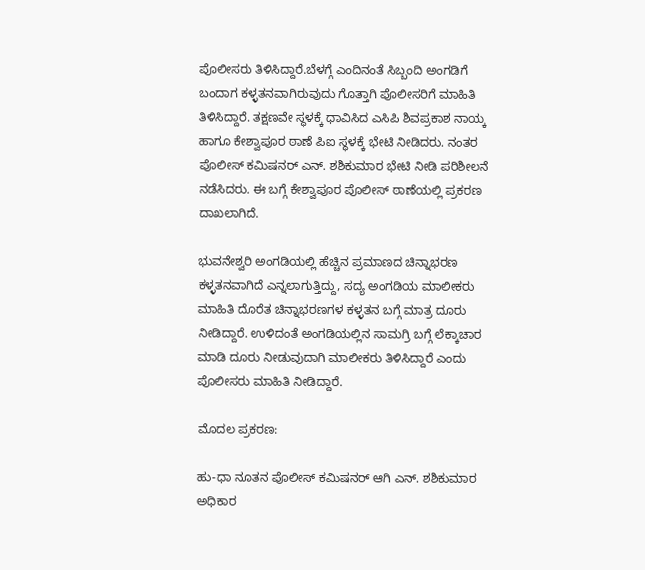ಪೊಲೀಸರು ತಿಳಿಸಿದ್ದಾರೆ.ಬೆಳಗ್ಗೆ ಎಂದಿನಂತೆ ಸಿಬ್ಬಂದಿ ಅಂಗಡಿಗೆ ಬಂದಾಗ ಕಳ್ಳತನವಾಗಿರುವುದು ಗೊತ್ತಾಗಿ ಪೊಲೀಸರಿಗೆ ಮಾಹಿತಿ ತಿಳಿಸಿದ್ದಾರೆ. ತಕ್ಷಣವೇ ಸ್ಥಳಕ್ಕೆ ಧಾವಿಸಿದ ಎಸಿಪಿ ಶಿವಪ್ರಕಾಶ ನಾಯ್ಕ ಹಾಗೂ ಕೇಶ್ವಾಪೂರ ಠಾಣೆ ಪಿಐ ಸ್ಥಳಕ್ಕೆ ಭೇಟಿ ನೀಡಿದರು. ನಂತರ ಪೊಲೀಸ್‌ ಕಮಿಷನರ್‌ ಎನ್‌. ಶಶಿಕುಮಾರ ಭೇಟಿ ನೀಡಿ ಪರಿಶೀಲನೆ ನಡೆಸಿದರು. ಈ ಬಗ್ಗೆ ಕೇಶ್ವಾಪೂರ ಪೊಲೀಸ್‌ ಠಾಣೆಯಲ್ಲಿ ಪ್ರಕರಣ ದಾಖಲಾಗಿದೆ.

ಭುವನೇಶ್ವರಿ ಅಂಗಡಿಯಲ್ಲಿ ಹೆಚ್ಚಿನ ಪ್ರಮಾಣದ ಚಿನ್ನಾಭರಣ ಕಳ್ಳತನವಾಗಿದೆ ಎನ್ನಲಾಗುತ್ತಿದ್ದು, ಸದ್ಯ ಅಂಗಡಿಯ ಮಾಲೀಕರು ಮಾಹಿತಿ ದೊರೆತ ಚಿನ್ನಾಭರಣಗಳ ಕಳ್ಳತನ ಬಗ್ಗೆ ಮಾತ್ರ ದೂರು ನೀಡಿದ್ದಾರೆ. ಉಳಿದಂತೆ ಅಂಗಡಿಯಲ್ಲಿನ ಸಾಮಗ್ರಿ ಬಗ್ಗೆ ಲೆಕ್ಕಾಚಾರ ಮಾಡಿ ದೂರು ನೀಡುವುದಾಗಿ ಮಾಲೀಕರು ತಿಳಿಸಿದ್ದಾರೆ ಎಂದು ಪೊಲೀಸರು ಮಾಹಿತಿ ನೀಡಿದ್ದಾರೆ.

ಮೊದಲ ಪ್ರಕರಣ:

ಹು-ಧಾ ನೂತನ ಪೊಲೀಸ್‌ ಕಮಿಷನರ್‌ ಆಗಿ ಎನ್‌. ಶಶಿಕುಮಾರ ಅಧಿಕಾರ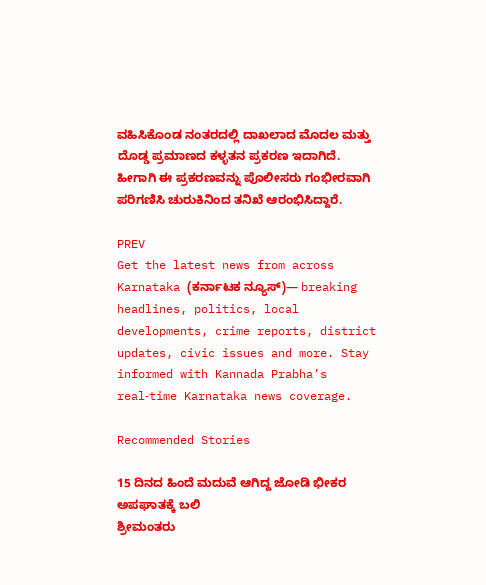ವಹಿಸಿಕೊಂಡ ನಂತರದಲ್ಲಿ ದಾಖಲಾದ ಮೊದಲ ಮತ್ತು ದೊಡ್ಡ ಪ್ರಮಾಣದ ಕಳ್ಳತನ ಪ್ರಕರಣ ಇದಾಗಿದೆ. ಹೀಗಾಗಿ ಈ ಪ್ರಕರಣವನ್ನು ಪೊಲೀಸರು ಗಂಭೀರವಾಗಿ ಪರಿಗಣಿಸಿ ಚುರುಕಿನಿಂದ ತನಿಖೆ ಆರಂಭಿಸಿದ್ದಾರೆ.

PREV
Get the latest news from across Karnataka (ಕರ್ನಾಟಕ ನ್ಯೂಸ್)— breaking headlines, politics, local developments, crime reports, district updates, civic issues and more. Stay informed with Kannada Prabha’s real‑time Karnataka news coverage.

Recommended Stories

15 ದಿನದ ಹಿಂದೆ ಮದುವೆ ಆಗಿದ್ದ ಜೋಡಿ ಭೀಕರ ಅಪಘಾತಕ್ಕೆ ಬಲಿ
ಶ್ರೀಮಂತರು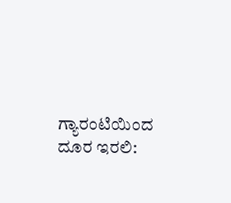ಗ್ಯಾರಂಟಿಯಿಂದ ದೂರ ಇರಲಿ: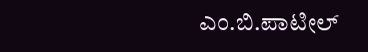ಎಂ.ಬಿ.ಪಾಟೀಲ್‌